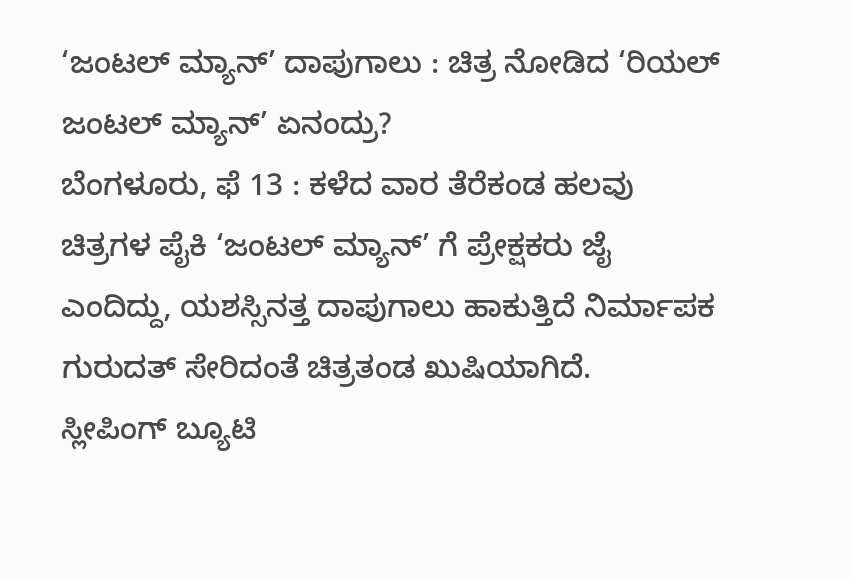‘ಜಂಟಲ್ ಮ್ಯಾನ್’ ದಾಪುಗಾಲು : ಚಿತ್ರ ನೋಡಿದ ‘ರಿಯಲ್ ಜಂಟಲ್ ಮ್ಯಾನ್’ ಏನಂದ್ರು?
ಬೆಂಗಳೂರು, ಫೆ 13 : ಕಳೆದ ವಾರ ತೆರೆಕಂಡ ಹಲವು ಚಿತ್ರಗಳ ಪೈಕಿ ‘ಜಂಟಲ್ ಮ್ಯಾನ್’ ಗೆ ಪ್ರೇಕ್ಷಕರು ಜೈ ಎಂದಿದ್ದು, ಯಶಸ್ಸಿನತ್ತ ದಾಪುಗಾಲು ಹಾಕುತ್ತಿದೆ ನಿರ್ಮಾಪಕ ಗುರುದತ್ ಸೇರಿದಂತೆ ಚಿತ್ರತಂಡ ಖುಷಿಯಾಗಿದೆ.
ಸ್ಲೀಪಿಂಗ್ ಬ್ಯೂಟಿ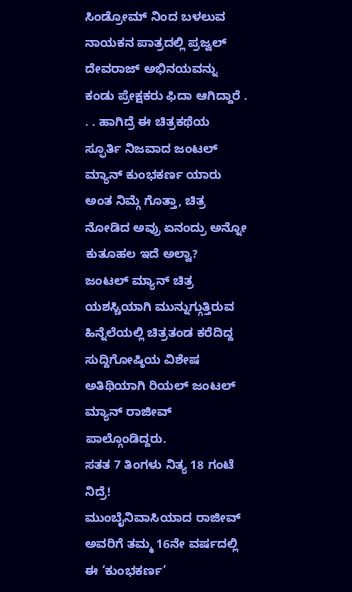ಸಿಂಡ್ರೋಮ್ ನಿಂದ ಬಳಲುವ ನಾಯಕನ ಪಾತ್ರದಲ್ಲಿ ಪ್ರಜ್ವಲ್ ದೇವರಾಜ್ ಅಭಿನಯವನ್ನು ಕಂಡು ಪ್ರೇಕ್ಷಕರು ಫಿದಾ ಆಗಿದ್ದಾರೆ . . . ಹಾಗಿದ್ರೆ ಈ ಚಿತ್ರಕಥೆಯ ಸ್ಫೂರ್ತಿ ನಿಜವಾದ ಜಂಟಲ್ ಮ್ಯಾನ್ ಕುಂಭಕರ್ಣ ಯಾರು ಅಂತ ನಿಮ್ಗೆ ಗೊತ್ತಾ, ಚಿತ್ರ ನೋಡಿದ ಅವ್ರು ಏನಂದ್ರು ಅನ್ನೋ ಕುತೂಹಲ ಇದೆ ಅಲ್ವಾ?
ಜಂಟಲ್ ಮ್ಯಾನ್ ಚಿತ್ರ ಯಶಸ್ಚಿಯಾಗಿ ಮುನ್ನುಗ್ಗುತ್ತಿರುವ ಹಿನ್ನೆಲೆಯಲ್ಲಿ ಚಿತ್ರತಂಡ ಕರೆದಿದ್ದ ಸುದ್ದಿಗೋಷ್ಠಿಯ ವಿಶೇಷ ಅತಿಥಿಯಾಗಿ ರಿಯಲ್ ಜಂಟಲ್ ಮ್ಯಾನ್ ರಾಜೀವ್ ಪಾಲ್ಗೊಂಡಿದ್ದರು.
ಸತತ 7 ತಿಂಗಳು ನಿತ್ಯ 18 ಗಂಟೆ ನಿದ್ರೆ!
ಮುಂಬೈನಿವಾಸಿಯಾದ ರಾಜೀವ್ ಅವರಿಗೆ ತಮ್ಮ 16ನೇ ವರ್ಷದಲ್ಲಿ ಈ ‘ಕುಂಭಕರ್ಣ’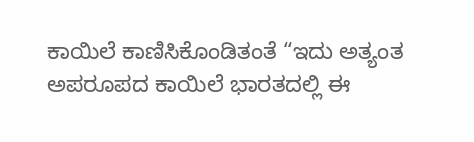ಕಾಯಿಲೆ ಕಾಣಿಸಿಕೊಂಡಿತಂತೆ “ಇದು ಅತ್ಯಂತ ಅಪರೂಪದ ಕಾಯಿಲೆ ಭಾರತದಲ್ಲಿ ಈ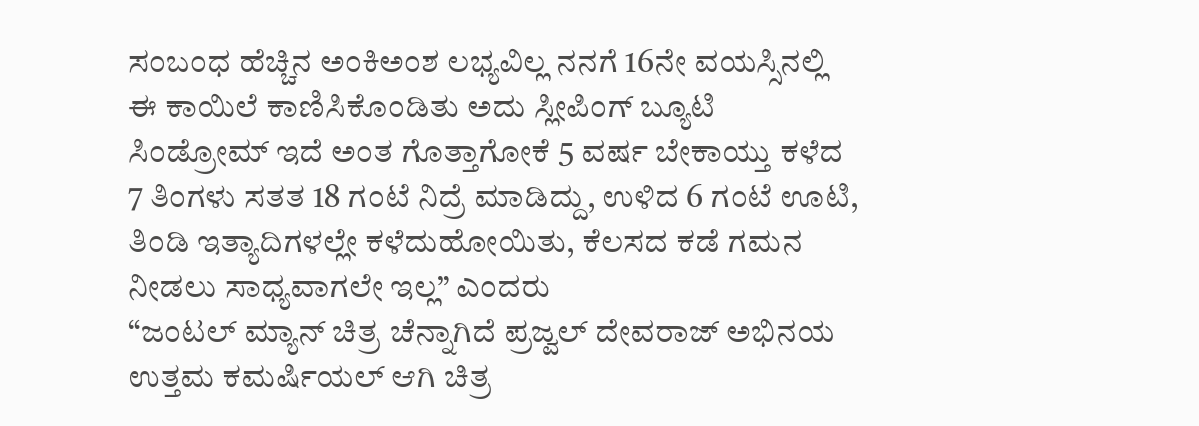ಸಂಬಂಧ ಹೆಚ್ಚಿನ ಅಂಕಿಅಂಶ ಲಭ್ಯವಿಲ್ಲ ನನಗೆ 16ನೇ ವಯಸ್ಸಿನಲ್ಲಿ ಈ ಕಾಯಿಲೆ ಕಾಣಿಸಿಕೊಂಡಿತು ಅದು ಸ್ಲೀಪಿಂಗ್ ಬ್ಯೂಟಿ ಸಿಂಡ್ರೋಮ್ ಇದೆ ಅಂತ ಗೊತ್ತಾಗೋಕೆ 5 ವರ್ಷ ಬೇಕಾಯ್ತು ಕಳೆದ 7 ತಿಂಗಳು ಸತತ 18 ಗಂಟೆ ನಿದ್ರೆ ಮಾಡಿದ್ದು, ಉಳಿದ 6 ಗಂಟೆ ಊಟಿ, ತಿಂಡಿ ಇತ್ಯಾದಿಗಳಲ್ಲೇ ಕಳೆದುಹೋಯಿತು, ಕೆಲಸದ ಕಡೆ ಗಮನ ನೀಡಲು ಸಾಧ್ಯವಾಗಲೇ ಇಲ್ಲ” ಎಂದರು
“ಜಂಟಲ್ ಮ್ಯಾನ್ ಚಿತ್ರ ಚೆನ್ನಾಗಿದೆ ಪ್ರಜ್ವಲ್ ದೇವರಾಜ್ ಅಭಿನಯ ಉತ್ತಮ ಕಮರ್ಷಿಯಲ್ ಆಗಿ ಚಿತ್ರ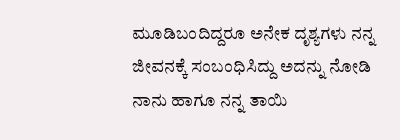ಮೂಡಿಬಂದಿದ್ದರೂ ಅನೇಕ ದೃಶ್ಯಗಳು ನನ್ನ ಜೀವನಕ್ಕೆ ಸಂಬಂಧಿಸಿದ್ದು ಅದನ್ನು ನೋಡಿ ನಾನು ಹಾಗೂ ನನ್ನ ತಾಯಿ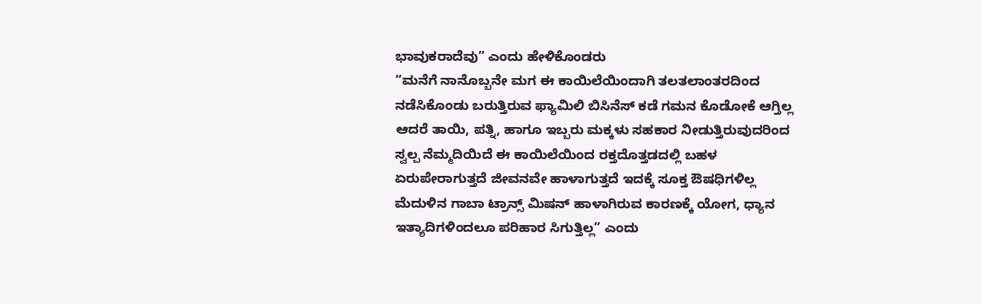ಭಾವುಕರಾದೆವು” ಎಂದು ಹೇಳಿಕೊಂಡರು
“ಮನೆಗೆ ನಾನೊಬ್ಬನೇ ಮಗ ಈ ಕಾಯಿಲೆಯಿಂದಾಗಿ ತಲತಲಾಂತರದಿಂದ ನಡೆಸಿಕೊಂಡು ಬರುತ್ತಿರುವ ಫ್ಯಾಮಿಲಿ ಬಿಸಿನೆಸ್ ಕಡೆ ಗಮನ ಕೊಡೋಕೆ ಆಗ್ತಿಲ್ಲ ಆದರೆ ತಾಯಿ, ಪತ್ನಿ, ಹಾಗೂ ಇಬ್ಬರು ಮಕ್ಕಳು ಸಹಕಾರ ನೀಡುತ್ತಿರುವುದರಿಂದ ಸ್ವಲ್ಪ ನೆಮ್ಮದಿಯಿದೆ ಈ ಕಾಯಿಲೆಯಿಂದ ರಕ್ತದೊತ್ತಡದಲ್ಲಿ ಬಹಳ ಏರುಪೇರಾಗುತ್ತದೆ ಜೀವನವೇ ಹಾಳಾಗುತ್ತದೆ ಇದಕ್ಕೆ ಸೂಕ್ತ ಔಷಧಿಗಳಿಲ್ಲ ಮೆದುಳಿನ ಗಾಬಾ ಟ್ರಾನ್ಸ್ ಮಿಷನ್ ಹಾಳಾಗಿರುವ ಕಾರಣಕ್ಕೆ ಯೋಗ, ಧ್ಯಾನ ಇತ್ಯಾದಿಗಳಿಂದಲೂ ಪರಿಹಾರ ಸಿಗುತ್ತಿಲ್ಲ” ಎಂದು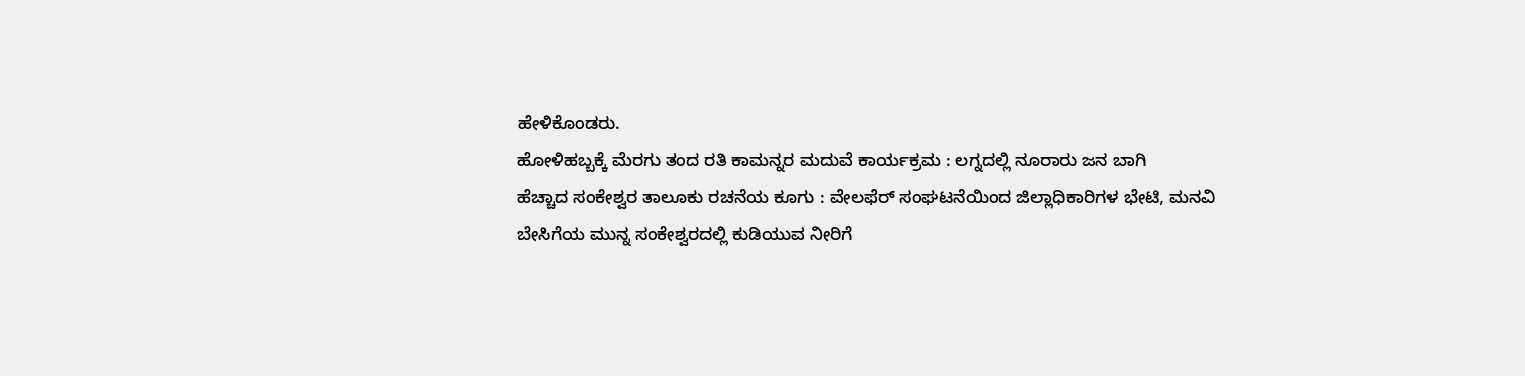ಹೇಳಿಕೊಂಡರು.
ಹೋಳಿಹಬ್ಬಕ್ಕೆ ಮೆರಗು ತಂದ ರತಿ ಕಾಮನ್ನರ ಮದುವೆ ಕಾರ್ಯಕ್ರಮ : ಲಗ್ನದಲ್ಲಿ ನೂರಾರು ಜನ ಬಾಗಿ
ಹೆಚ್ಚಾದ ಸಂಕೇಶ್ವರ ತಾಲೂಕು ರಚನೆಯ ಕೂಗು : ವೇಲಫೆರ್ ಸಂಘಟನೆಯಿಂದ ಜಿಲ್ಲಾಧಿಕಾರಿಗಳ ಭೇಟಿ, ಮನವಿ
ಬೇಸಿಗೆಯ ಮುನ್ನ ಸಂಕೇಶ್ವರದಲ್ಲಿ ಕುಡಿಯುವ ನೀರಿಗೆ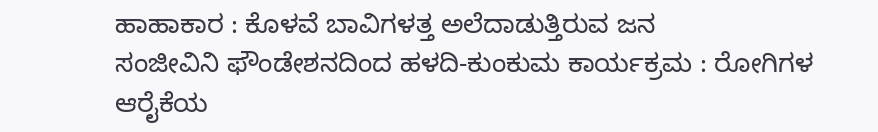ಹಾಹಾಕಾರ : ಕೊಳವೆ ಬಾವಿಗಳತ್ತ ಅಲೆದಾಡುತ್ತಿರುವ ಜನ
ಸಂಜೀವಿನಿ ಫೌಂಡೇಶನದಿಂದ ಹಳದಿ-ಕುಂಕುಮ ಕಾರ್ಯಕ್ರಮ : ರೋಗಿಗಳ ಆರೈಕೆಯ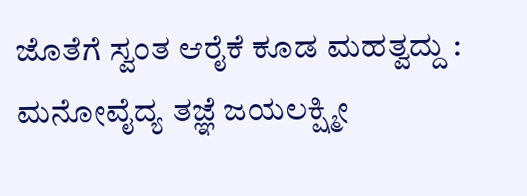ಜೊತೆಗೆ ಸ್ವಂತ ಆರೈಕೆ ಕೂಡ ಮಹತ್ವದ್ದು : ಮನೋವೈದ್ಯ ತಜ್ಞೆ ಜಯಲಕ್ಷ್ಮೀ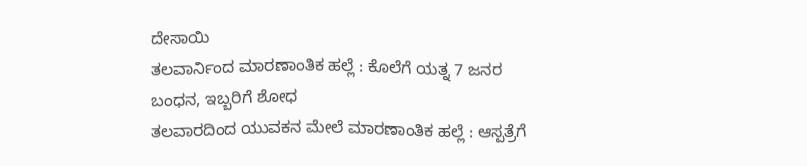ದೇಸಾಯಿ
ತಲವಾರ್ನಿಂದ ಮಾರಣಾಂತಿಕ ಹಲ್ಲೆ : ಕೊಲೆಗೆ ಯತ್ನ 7 ಜನರ ಬಂಧನ, ಇಬ್ಬರಿಗೆ ಶೋಧ
ತಲವಾರದಿಂದ ಯುವಕನ ಮೇಲೆ ಮಾರಣಾಂತಿಕ ಹಲ್ಲೆ : ಆಸ್ಪತ್ರೆಗೆ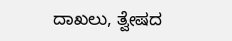ದಾಖಲು, ತ್ವೇಷದ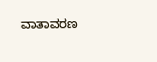ವಾತಾವರಣ